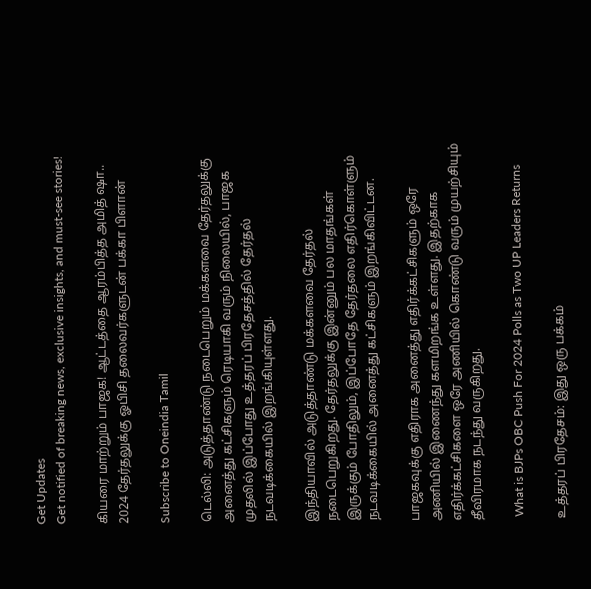Get Updates
Get notified of breaking news, exclusive insights, and must-see stories!

கியரை மாற்றும் பாஜக! ஆட்டத்தை ஆரம்பித்த அமித் ஷா.. 2024 தேர்தலுக்கு ஓபிசி தலைவர்களுடன் பக்கா பிளான்

Subscribe to Oneindia Tamil

டெல்லி: அடுத்தாண்டு நடைபெறும் மக்களவை தேர்தலுக்கு அனைத்து கட்சிகளும் ரெடியாகி வரும் நிலையில், பாஜக முதலில் இப்போது உத்தரப் பிரதேசத்தில் தேர்தல் நடவடிக்கையில் இறங்கியுள்ளது.

இந்தியாவில் அடுத்தாண்டு மக்களவை தேர்தல் நடைபெறுகிறது. தேர்தலுக்கு இன்னும் பல மாதங்கள் இருக்கும் போதிலும், இப்போதே தேர்தலை எதிர்கொள்ளும் நடவடிக்கையில் அனைத்து கட்சிகளும் இறங்கிவிட்டன.

பாஜகவுக்கு எதிராக அனைத்து எதிர்க்கட்சிகளும் ஒரே அணியில் இணைந்து களமிறங்க உள்ளது. இதற்காக எதிர்க்கட்சிகளை ஒரே அணியில் கொண்டு வரும் முயற்சியும் தீவிரமாக நடந்து வருகிறது.

 What is BJPs OBC Push For 2024 Polls as Two UP Leaders Returns

உத்தரப் பிரதேசம்: இது ஒரு பக்கம்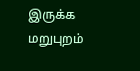இருக்க மறுபுறம்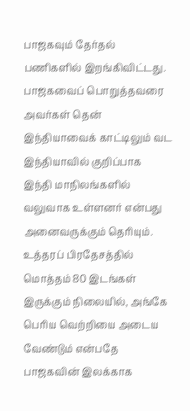பாஜகவும் தேர்தல் பணிகளில் இறங்கிவிட்டது. பாஜகவைப் பொறுத்தவரை அவர்கள் தென் இந்தியாவைக் காட்டிலும் வட இந்தியாவில் குறிப்பாக இந்தி மாநிலங்களில் வலுவாக உள்ளனர் என்பது அனைவருக்கும் தெரியும். உத்தரப் பிரதேசத்தில் மொத்தம் 80 இடங்கள் இருக்கும் நிலையில், அங்கே பெரிய வெற்றியை அடைய வேண்டும் என்பதே பாஜகவின் இலக்காக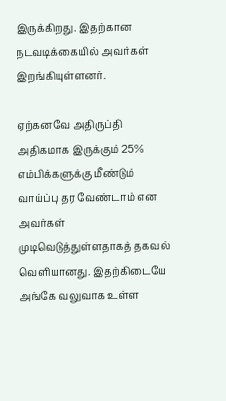இருக்கிறது. இதற்கான நடவடிக்கையில் அவர்கள் இறங்கியுள்ளனர்.

ஏற்கனவே அதிருப்தி அதிகமாக இருக்கும் 25% எம்பிக்களுக்கு மீண்டும் வாய்ப்பு தர வேண்டாம் என அவர்கள் முடிவெடுத்துள்ளதாகத் தகவல் வெளியானது. இதற்கிடையே அங்கே வலுவாக உள்ள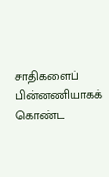சாதிகளைப் பின்னணியாகக் கொண்ட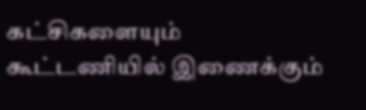கட்சிகளையும் கூட்டணியில் இணைக்கும்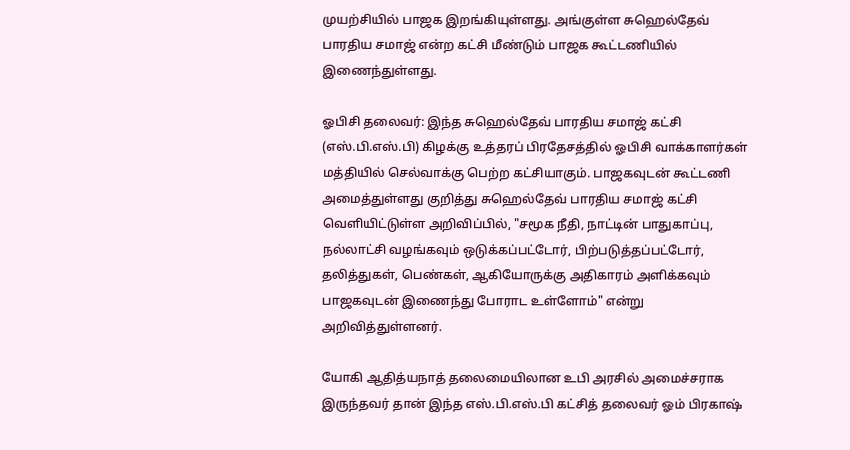முயற்சியில் பாஜக இறங்கியுள்ளது. அங்குள்ள சுஹெல்தேவ் பாரதிய சமாஜ் என்ற கட்சி மீண்டும் பாஜக கூட்டணியில் இணைந்துள்ளது.

ஓபிசி தலைவர்: இந்த சுஹெல்தேவ் பாரதிய சமாஜ் கட்சி (எஸ்.பி.எஸ்.பி) கிழக்கு உத்தரப் பிரதேசத்தில் ஓபிசி வாக்காளர்கள் மத்தியில் செல்வாக்கு பெற்ற கட்சியாகும். பாஜகவுடன் கூட்டணி அமைத்துள்ளது குறித்து சுஹெல்தேவ் பாரதிய சமாஜ் கட்சி வெளியிட்டுள்ள அறிவிப்பில், "சமூக நீதி, நாட்டின் பாதுகாப்பு, நல்லாட்சி வழங்கவும் ஒடுக்கப்பட்டோர், பிற்படுத்தப்பட்டோர், தலித்துகள், பெண்கள், ஆகியோருக்கு அதிகாரம் அளிக்கவும் பாஜகவுடன் இணைந்து போராட உள்ளோம்" என்று அறிவித்துள்ளனர்.

யோகி ஆதித்யநாத் தலைமையிலான உபி அரசில் அமைச்சராக இருந்தவர் தான் இந்த எஸ்.பி.எஸ்.பி கட்சித் தலைவர் ஓம் பிரகாஷ்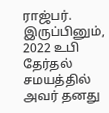ராஜ்பர். இருப்பினும், 2022 உபி தேர்தல் சமயத்தில் அவர் தனது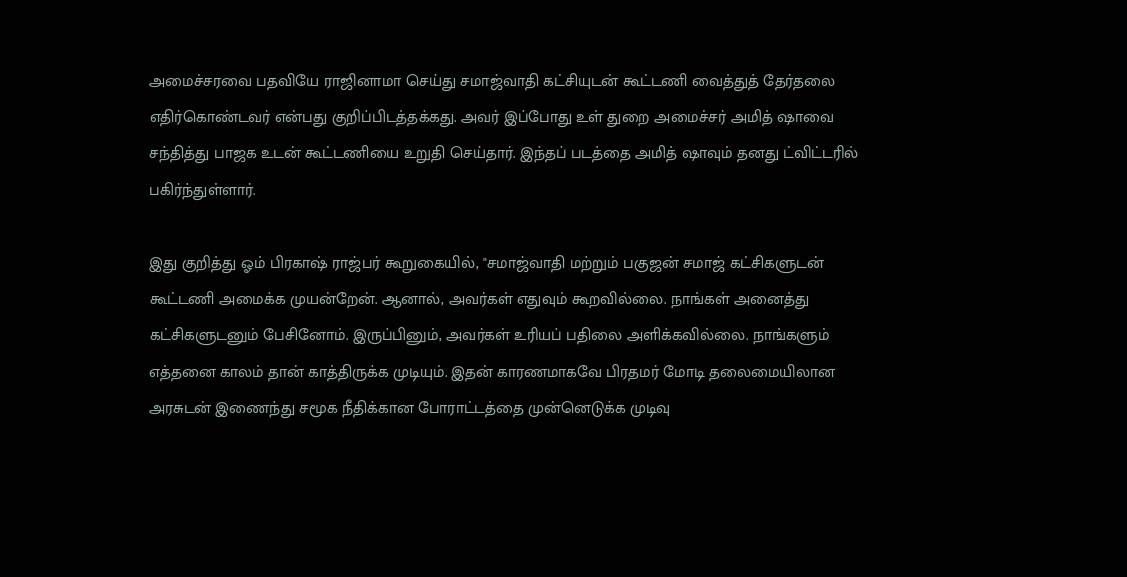அமைச்சரவை பதவியே ராஜினாமா செய்து சமாஜ்வாதி கட்சியுடன் கூட்டணி வைத்துத் தேர்தலை எதிர்கொண்டவர் என்பது குறிப்பிடத்தக்கது. அவர் இப்போது உள் துறை அமைச்சர் அமித் ஷாவை சந்தித்து பாஜக உடன் கூட்டணியை உறுதி செய்தார். இந்தப் படத்தை அமித் ஷாவும் தனது ட்விட்டரில் பகிர்ந்துள்ளார்.

இது குறித்து ஓம் பிரகாஷ் ராஜ்பர் கூறுகையில், "சமாஜ்வாதி மற்றும் பகுஜன் சமாஜ் கட்சிகளுடன் கூட்டணி அமைக்க முயன்றேன். ஆனால், அவர்கள் எதுவும் கூறவில்லை. நாங்கள் அனைத்து கட்சிகளுடனும் பேசினோம். இருப்பினும், அவர்கள் உரியப் பதிலை அளிக்கவில்லை. நாங்களும் எத்தனை காலம் தான் காத்திருக்க முடியும். இதன் காரணமாகவே பிரதமர் மோடி தலைமையிலான அரசுடன் இணைந்து சமூக நீதிக்கான போராட்டத்தை முன்னெடுக்க முடிவு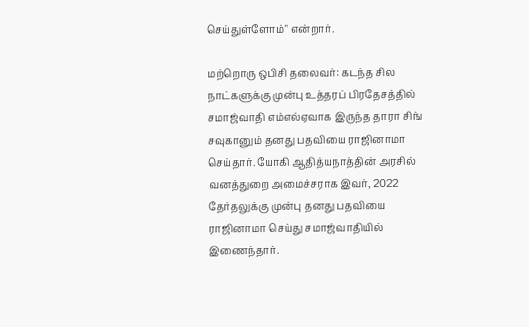செய்துள்ளோம்" என்றார்.

மற்றொரு ஒபிசி தலைவர்: கடந்த சில நாட்களுக்கு முன்பு உத்தரப் பிரதேசத்தில் சமாஜ்வாதி எம்எல்ஏவாக இருந்த தாரா சிங் சவுகானும் தனது பதவியை ராஜினாமா செய்தார். யோகி ஆதித்யநாத்தின் அரசில் வனத்துறை அமைச்சராக இவர், 2022 தேர்தலுக்கு முன்பு தனது பதவியை ராஜினாமா செய்து சமாஜ்வாதியில் இணைந்தார்.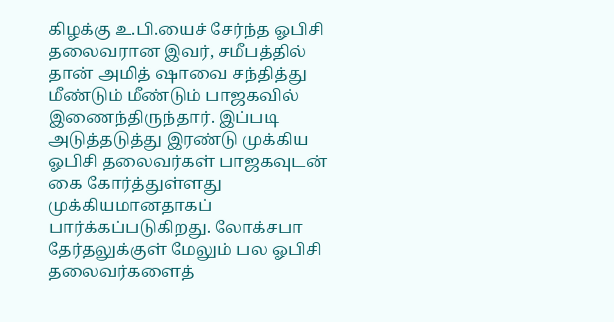கிழக்கு உ.பி.யைச் சேர்ந்த ஓபிசி தலைவரான இவர், சமீபத்தில் தான் அமித் ஷாவை சந்தித்து மீண்டும் மீண்டும் பாஜகவில் இணைந்திருந்தார். இப்படி அடுத்தடுத்து இரண்டு முக்கிய ஓபிசி தலைவர்கள் பாஜகவுடன் கை கோர்த்துள்ளது முக்கியமானதாகப் பார்க்கப்படுகிறது. லோக்சபா தேர்தலுக்குள் மேலும் பல ஓபிசி தலைவர்களைத்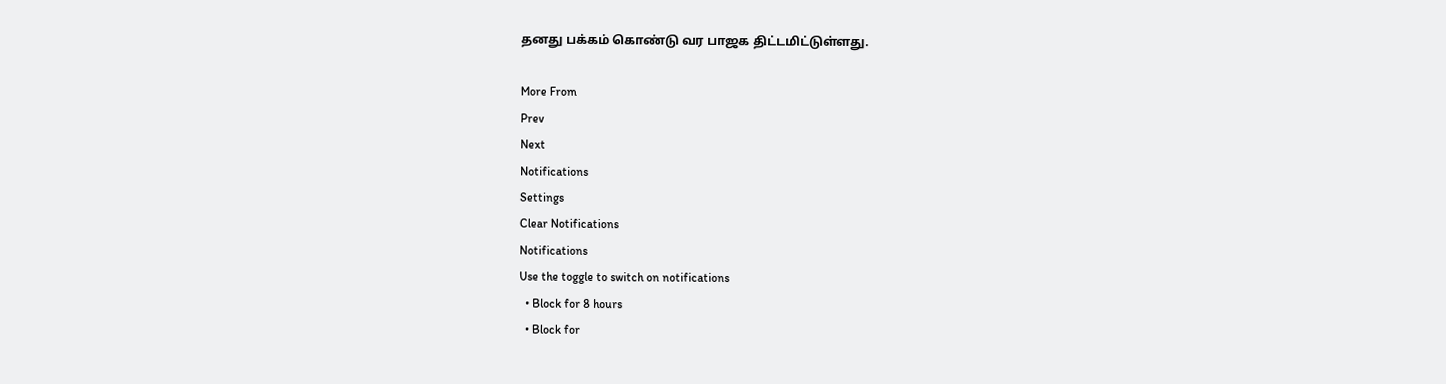தனது பக்கம் கொண்டு வர பாஜக திட்டமிட்டுள்ளது.

More From
Prev
Next
Notifications
Settings
Clear Notifications
Notifications
Use the toggle to switch on notifications
  • Block for 8 hours
  • Block for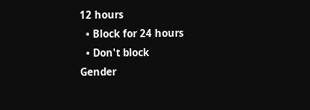12 hours
  • Block for 24 hours
  • Don't block
Gender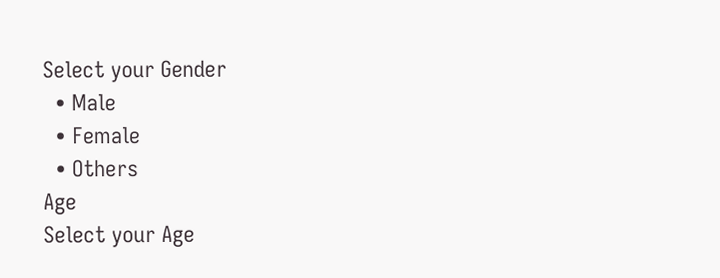Select your Gender
  • Male
  • Female
  • Others
Age
Select your Age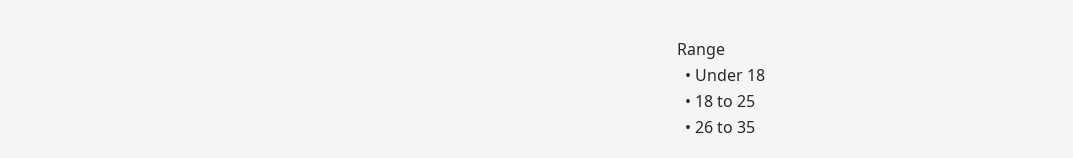Range
  • Under 18
  • 18 to 25
  • 26 to 35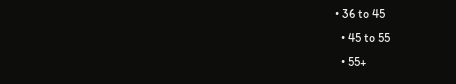• 36 to 45
  • 45 to 55
  • 55+